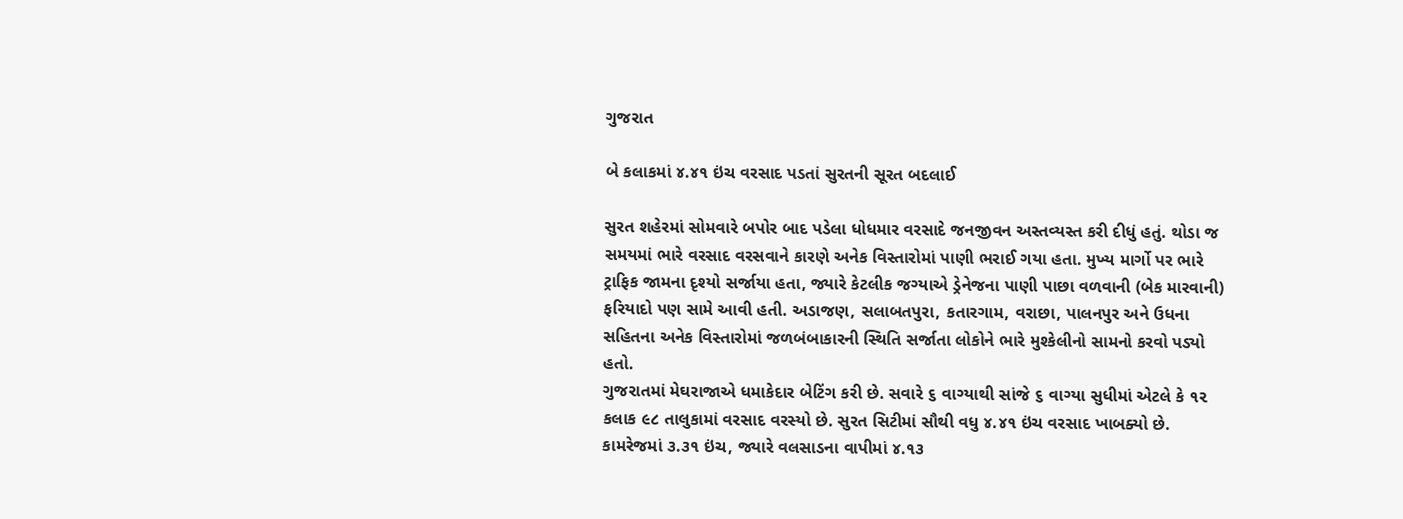ગુજરાત

બે કલાકમાં ૪.૪૧ ઇંચ વરસાદ પડતાં સુરતની સૂરત બદલાઈ

સુરત શહેરમાં સોમવારે બપોર બાદ પડેલા ધોધમાર વરસાદે જનજીવન અસ્તવ્યસ્ત કરી દીધું હતું. થોડા જ સમયમાં ભારે વરસાદ વરસવાને કારણે અનેક વિસ્તારોમાં પાણી ભરાઈ ગયા હતા. મુખ્ય માર્ગો પર ભારે ટ્રાફિક જામના દૃશ્યો સર્જાયા હતા, જ્યારે કેટલીક જગ્યાએ ડ્રેનેજના પાણી પાછા વળવાની (બેક મારવાની) ફરિયાદો પણ સામે આવી હતી. અડાજણ, સલાબતપુરા, કતારગામ, વરાછા, પાલનપુર અને ઉધના સહિતના અનેક વિસ્તારોમાં જળબંબાકારની સ્થિતિ સર્જાતા લોકોને ભારે મુશ્કેલીનો સામનો કરવો પડ્યો હતો.
ગુજરાતમાં મેઘરાજાએ ધમાકેદાર બેટિંગ કરી છે. સવારે ૬ વાગ્યાથી સાંજે ૬ વાગ્યા સુધીમાં એટલે કે ૧૨ કલાક ૯૮ તાલુકામાં વરસાદ વરસ્યો છે. સુરત સિટીમાં સૌથી વધુ ૪.૪૧ ઇંચ વરસાદ ખાબક્યો છે. કામરેજમાં ૩.૩૧ ઇંચ, જ્યારે વલસાડના વાપીમાં ૪.૧૩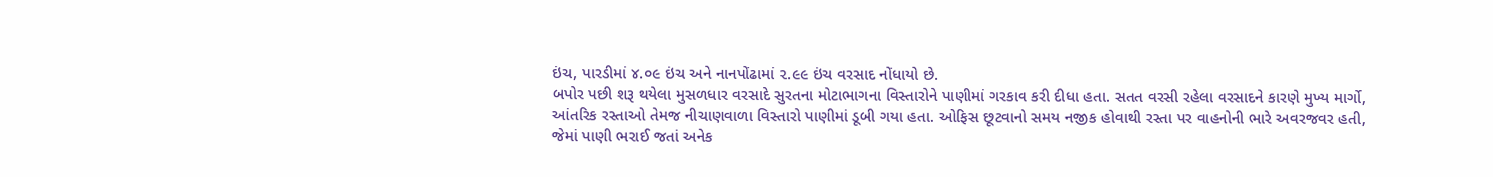ઇંચ, પારડીમાં ૪.૦૯ ઇંચ અને નાનપોંઢામાં ૨.૯૯ ઇંચ વરસાદ નોંધાયો છે.
બપોર પછી શરૂ થયેલા મુસળધાર વરસાદે સુરતના મોટાભાગના વિસ્તારોને પાણીમાં ગરકાવ કરી દીધા હતા. સતત વરસી રહેલા વરસાદને કારણે મુખ્ય માર્ગો, આંતરિક રસ્તાઓ તેમજ નીચાણવાળા વિસ્તારો પાણીમાં ડૂબી ગયા હતા. ઓફિસ છૂટવાનો સમય નજીક હોવાથી રસ્તા પર વાહનોની ભારે અવરજવર હતી, જેમાં પાણી ભરાઈ જતાં અનેક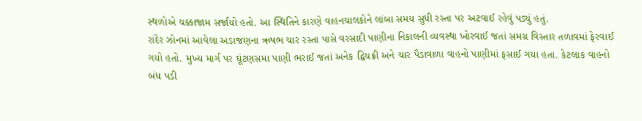સ્થળોએ ચક્કાજામ સર્જાયો હતો. આ સ્થિતિને કારણે વાહનચાલકોને લાંબા સમય સુધી રસ્તા પર અટવાઈ રહેવું પડ્યું હતું.
રાંદેર ઝોનમાં આવેલા અડાજણના ઋષભ ચાર રસ્તા પાસે વરસાદી પાણીના નિકાલની વ્યવસ્થા ખોરવાઈ જતાં સમગ્ર વિસ્તાર તળાવમાં ફેરવાઈ ગયો હતો. મુખ્ય માર્ગ પર ઘૂંટણસમા પાણી ભરાઈ જતાં અનેક દ્વિચક્રી અને ચાર પૈડાવાળા વાહનો પાણીમાં ફસાઈ ગયા હતા. કેટલાક વાહનો બંધ પડી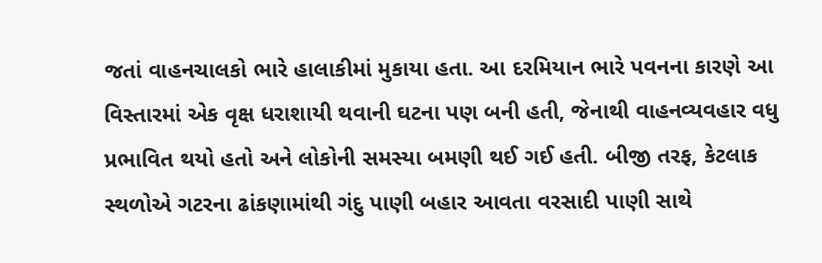જતાં વાહનચાલકો ભારે હાલાકીમાં મુકાયા હતા. આ દરમિયાન ભારે પવનના કારણે આ વિસ્તારમાં એક વૃક્ષ ધરાશાયી થવાની ઘટના પણ બની હતી, જેનાથી વાહનવ્યવહાર વધુ પ્રભાવિત થયો હતો અને લોકોની સમસ્યા બમણી થઈ ગઈ હતી. બીજી તરફ, કેટલાક સ્થળોએ ગટરના ઢાંકણામાંથી ગંદુ પાણી બહાર આવતા વરસાદી પાણી સાથે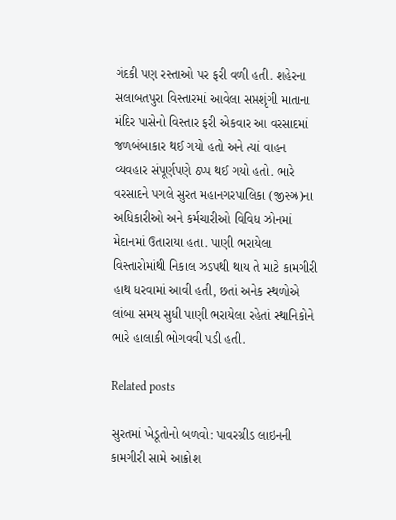ગંદકી પણ રસ્તાઓ પર ફરી વળી હતી. શહેરના સલાબતપુરા વિસ્તારમાં આવેલા સપ્તશૃંગી માતાના મંદિર પાસેનો વિસ્તાર ફરી એકવાર આ વરસાદમાં જળબંબાકાર થઈ ગયો હતો અને ત્યાં વાહન વ્યવહાર સંપૂર્ણપણે ઠપ્પ થઈ ગયો હતો. ભારે વરસાદને પગલે સુરત મહાનગરપાલિકા (જીસ્ઝ્ર)ના અધિકારીઓ અને કર્મચારીઓ વિવિધ ઝોનમાં મેદાનમાં ઉતારાયા હતા. પાણી ભરાયેલા વિસ્તારોમાંથી નિકાલ ઝડપથી થાય તે માટે કામગીરી હાથ ધરવામાં આવી હતી, છતાં અનેક સ્થળોએ લાંબા સમય સુધી પાણી ભરાયેલા રહેતાં સ્થાનિકોને ભારે હાલાકી ભોગવવી પડી હતી.

Related posts

સુરતમાં ખેડૂતોનો બળવો: પાવરગ્રીડ લાઇનની કામગીરી સામે આક્રોશ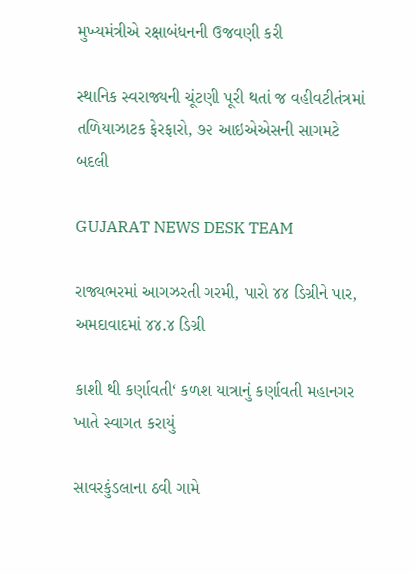મુખ્યમંત્રીએ રક્ષાબંધનની ઉજવણી કરી

સ્થાનિક સ્વરાજ્યની ચૂંટણી પૂરી થતાં જ વહીવટીતંત્રમાં તળિયાઝાટક ફેરફારો, ૭૨ આઇએએસની સાગમટે બદલી

GUJARAT NEWS DESK TEAM

રાજ્યભરમાં આગઝરતી ગરમી, પારો ૪૪ ડિગ્રીને પાર, અમદાવાદમાં ૪૪.૪ ડિગ્રી

કાશી થી કર્ણાવતી‘ કળશ યાત્રાનું કર્ણાવતી મહાનગર ખાતે સ્વાગત કરાયું

સાવરકુંડલાના ઠવી ગામે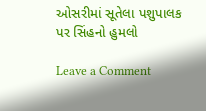ઓસરીમાં સૂતેલા પશુપાલક પર સિંહનો હુમલો

Leave a Comment